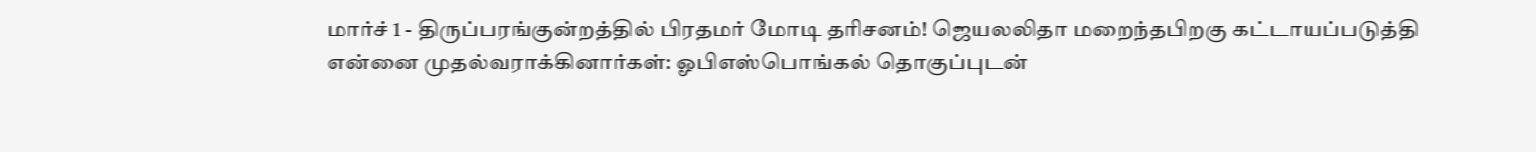மார்ச் 1 - திருப்பரங்குன்றத்தில் பிரதமர் மோடி தரிசனம்! ஜெயலலிதா மறைந்தபிறகு கட்டாயப்படுத்தி என்னை முதல்வராக்கினார்கள்: ஓபிஎஸ்பொங்கல் தொகுப்புடன்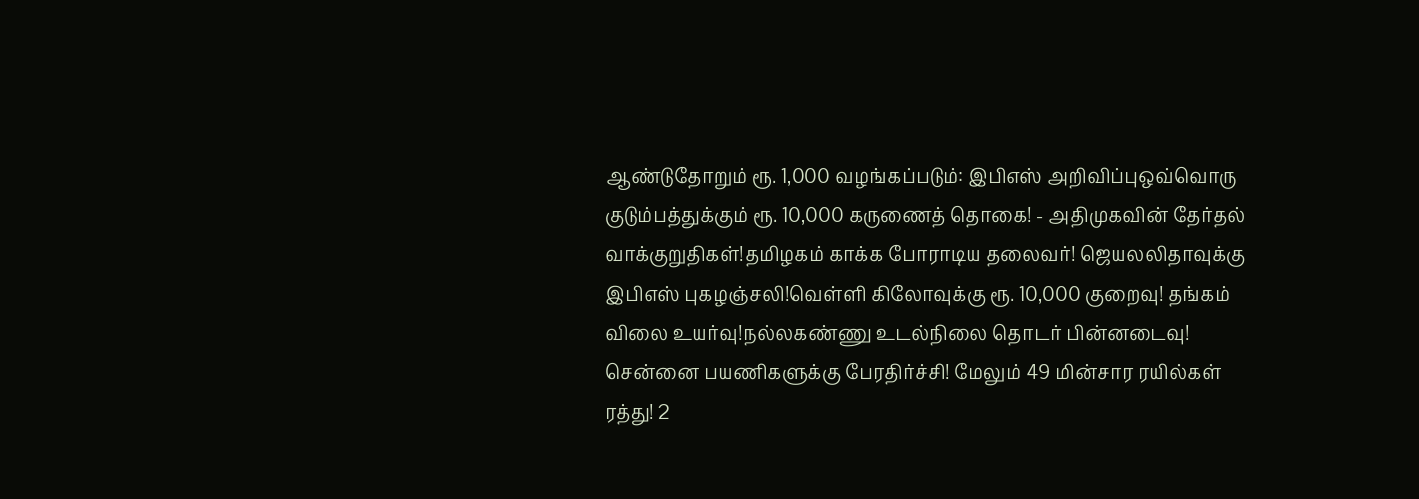ஆண்டுதோறும் ரூ. 1,000 வழங்கப்படும்: இபிஎஸ் அறிவிப்புஒவ்வொரு குடும்பத்துக்கும் ரூ. 10,000 கருணைத் தொகை! - அதிமுகவின் தேர்தல் வாக்குறுதிகள்!தமிழகம் காக்க போராடிய தலைவர்! ஜெயலலிதாவுக்கு இபிஎஸ் புகழஞ்சலி!வெள்ளி கிலோவுக்கு ரூ. 10,000 குறைவு! தங்கம் விலை உயர்வு!நல்லகண்ணு உடல்நிலை தொடர் பின்னடைவு! சென்னை பயணிகளுக்கு பேரதிர்ச்சி! மேலும் 49 மின்சார ரயில்கள் ரத்து! 2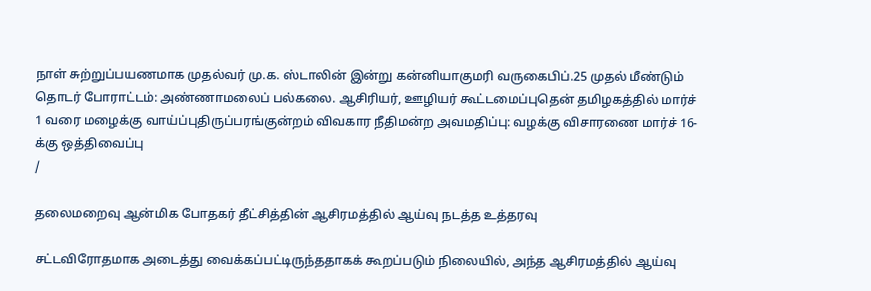நாள் சுற்றுப்பயணமாக முதல்வர் மு.க. ஸ்டாலின் இன்று கன்னியாகுமரி வருகைபிப்.25 முதல் மீண்டும் தொடர் போராட்டம்: அண்ணாமலைப் பல்கலை. ஆசிரியர், ஊழியர் கூட்டமைப்புதென் தமிழகத்தில் மார்ச் 1 வரை மழைக்கு வாய்ப்புதிருப்பரங்குன்றம் விவகார நீதிமன்ற அவமதிப்பு: வழக்கு விசாரணை மார்ச் 16-க்கு ஒத்திவைப்பு
/

தலைமறைவு ஆன்மிக போதகர் தீட்சித்தின் ஆசிரமத்தில் ஆய்வு நடத்த உத்தரவு

சட்டவிரோதமாக அடைத்து வைக்கப்பட்டிருந்ததாகக் கூறப்படும் நிலையில், அந்த ஆசிரமத்தில் ஆய்வு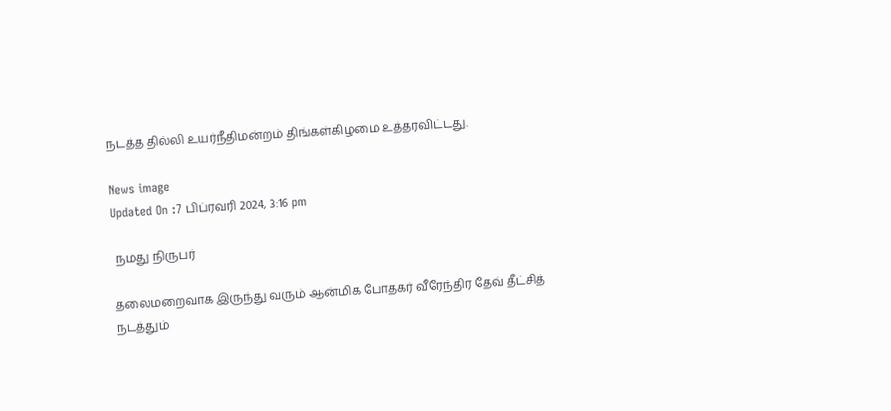நடத்த தில்லி உயர்நீதிமன்றம் திங்கள்கிழமை உத்தரவிட்டது.

News image
Updated On :7 பிப்ரவரி 2024, 3:16 pm

 நமது நிருபர்

தலைமறைவாக இருந்து வரும் ஆன்மிக போதகர் வீரேந்திர தேவ் தீட்சித் நடத்தும்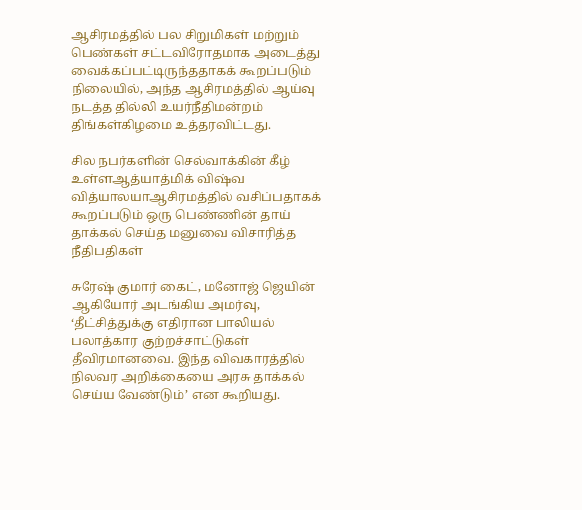ஆசிரமத்தில் பல சிறுமிகள் மற்றும் பெண்கள் சட்டவிரோதமாக அடைத்து வைக்கப்பட்டிருந்ததாகக் கூறப்படும் நிலையில், அந்த ஆசிரமத்தில் ஆய்வு நடத்த தில்லி உயர்நீதிமன்றம் திங்கள்கிழமை உத்தரவிட்டது.

சில நபர்களின் செல்வாக்கின் கீழ் உள்ளஆத்யாத்மிக் விஷ்வ வித்யாலயாஆசிரமத்தில் வசிப்பதாகக் கூறப்படும் ஒரு பெண்ணின் தாய் தாக்கல் செய்த மனுவை விசாரித்த நீதிபதிகள்

சுரேஷ் குமார் கைட், மனோஜ் ஜெயின் ஆகியோர் அடங்கிய அமர்வு, ‘தீட்சித்துக்கு எதிரான பாலியல் பலாத்கார குற்றச்சாட்டுகள் தீவிரமானவை. இந்த விவகாரத்தில் நிலவர அறிக்கையை அரசு தாக்கல் செய்ய வேண்டும்’ என கூறியது.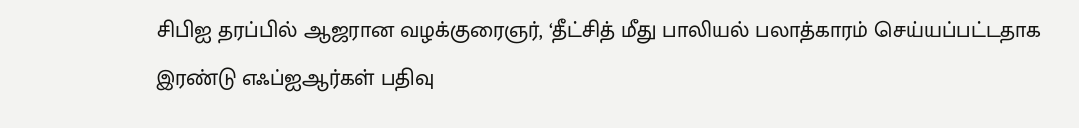சிபிஐ தரப்பில் ஆஜரான வழக்குரைஞர், ‘தீட்சித் மீது பாலியல் பலாத்காரம் செய்யப்பட்டதாக இரண்டு எஃப்ஐஆர்கள் பதிவு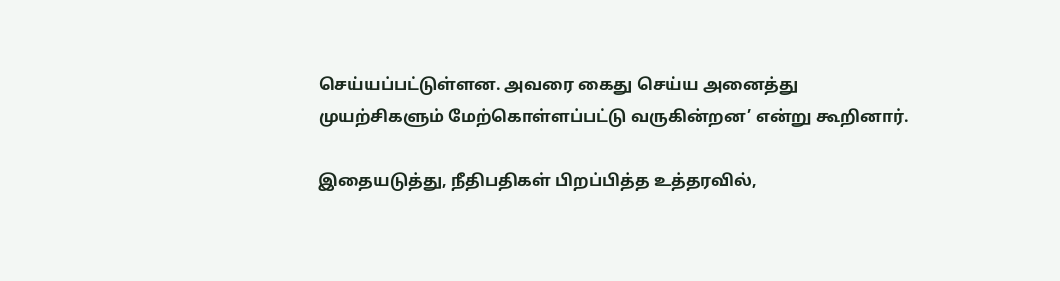செய்யப்பட்டுள்ளன. அவரை கைது செய்ய அனைத்து முயற்சிகளும் மேற்கொள்ளப்பட்டு வருகின்றன’ என்று கூறினார்.

இதையடுத்து, நீதிபதிகள் பிறப்பித்த உத்தரவில்,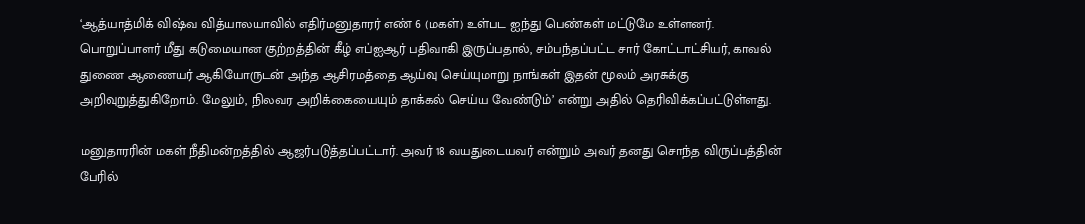‘ஆத்யாத்மிக் விஷ்வ வித்யாலயாவில் எதிர்மனுதாரர் எண் 6 (மகள்) உள்பட ஐந்து பெண்கள் மட்டுமே உள்ளனர். பொறுப்பாளர் மீது கடுமையான குற்றத்தின் கீழ் எப்ஐஆர் பதிவாகி இருப்பதால், சம்பந்தப்பட்ட சார் கோட்டாட்சியர், காவல் துணை ஆணையர் ஆகியோருடன் அந்த ஆசிரமத்தை ஆய்வு செய்யுமாறு நாங்கள் இதன் மூலம் அரசுக்கு அறிவுறுத்துகிறோம். மேலும், நிலவர அறிக்கையையும் தாக்கல் செய்ய வேண்டும்’ என்று அதில் தெரிவிக்கப்பட்டுள்ளது.

மனுதாரரின் மகள் நீதிமன்றத்தில் ஆஜர்படுத்தப்பட்டார். அவர் 18 வயதுடையவர் என்றும் அவர் தனது சொந்த விருப்பத்தின் பேரில்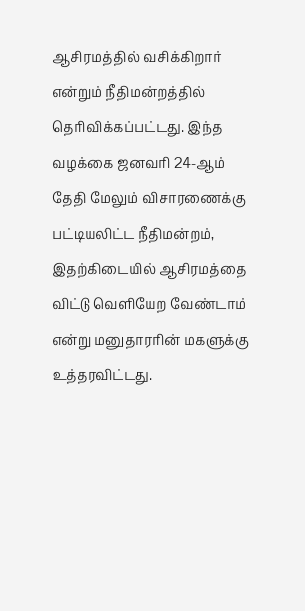ஆசிரமத்தில் வசிக்கிறார் என்றும் நீதிமன்றத்தில் தெரிவிக்கப்பட்டது. இந்த வழக்கை ஜனவரி 24-ஆம் தேதி மேலும் விசாரணைக்கு பட்டியலிட்ட நீதிமன்றம், இதற்கிடையில் ஆசிரமத்தை விட்டு வெளியேற வேண்டாம் என்று மனுதாரரின் மகளுக்கு உத்தரவிட்டது.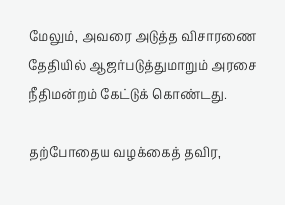மேலும், அவரை அடுத்த விசாரணை தேதியில் ஆஜர்படுத்துமாறும் அரசை நீதிமன்றம் கேட்டுக் கொண்டது.

தற்போதைய வழக்கைத் தவிர,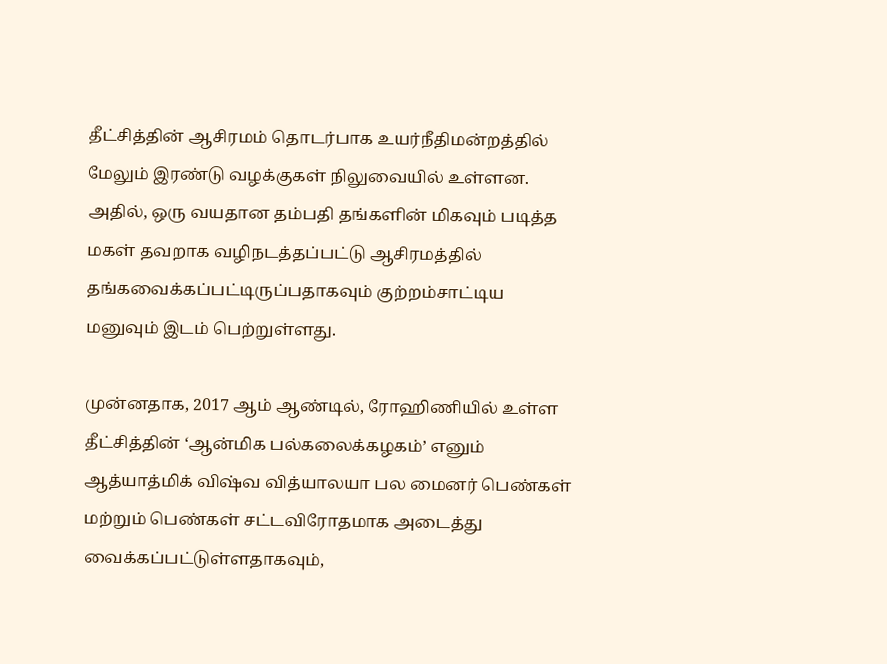தீட்சித்தின் ஆசிரமம் தொடர்பாக உயர்நீதிமன்றத்தில் மேலும் இரண்டு வழக்குகள் நிலுவையில் உள்ளன. அதில், ஒரு வயதான தம்பதி தங்களின் மிகவும் படித்த மகள் தவறாக வழிநடத்தப்பட்டு ஆசிரமத்தில் தங்கவைக்கப்பட்டிருப்பதாகவும் குற்றம்சாட்டிய மனுவும் இடம் பெற்றுள்ளது.

முன்னதாக, 2017 ஆம் ஆண்டில், ரோஹிணியில் உள்ள தீட்சித்தின் ‘ஆன்மிக பல்கலைக்கழகம்’ எனும் ஆத்யாத்மிக் விஷ்வ வித்யாலயா பல மைனர் பெண்கள் மற்றும் பெண்கள் சட்டவிரோதமாக அடைத்து வைக்கப்பட்டுள்ளதாகவும்,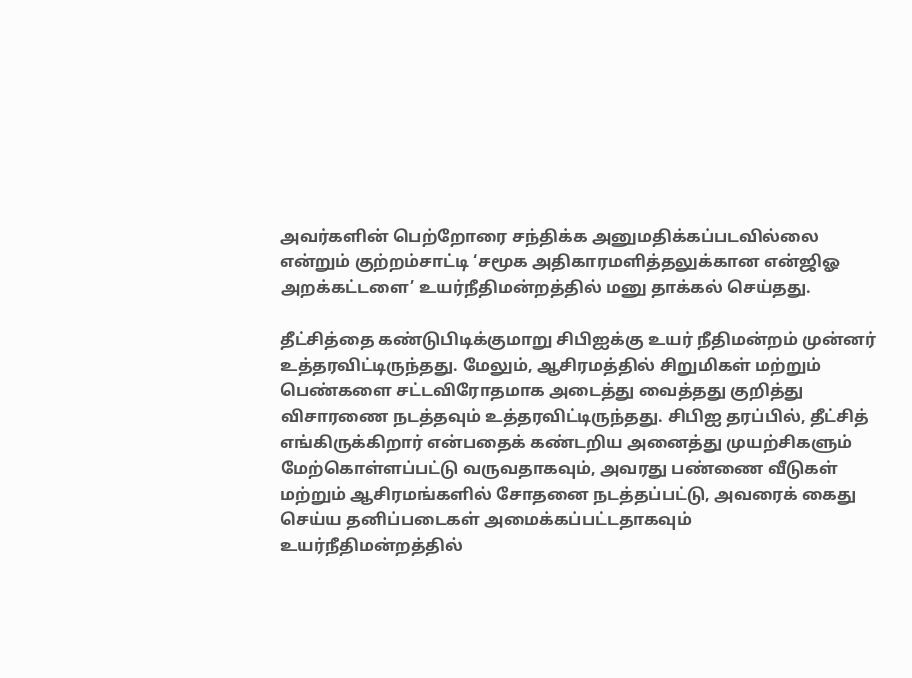அவர்களின் பெற்றோரை சந்திக்க அனுமதிக்கப்படவில்லை என்றும் குற்றம்சாட்டி ‘சமூக அதிகாரமளித்தலுக்கான என்ஜிஓ அறக்கட்டளை’ உயர்நீதிமன்றத்தில் மனு தாக்கல் செய்தது.

தீட்சித்தை கண்டுபிடிக்குமாறு சிபிஐக்கு உயர் நீதிமன்றம் முன்னர் உத்தரவிட்டிருந்தது. மேலும், ஆசிரமத்தில் சிறுமிகள் மற்றும் பெண்களை சட்டவிரோதமாக அடைத்து வைத்தது குறித்து விசாரணை நடத்தவும் உத்தரவிட்டிருந்தது. சிபிஐ தரப்பில், தீட்சித் எங்கிருக்கிறார் என்பதைக் கண்டறிய அனைத்து முயற்சிகளும் மேற்கொள்ளப்பட்டு வருவதாகவும், அவரது பண்ணை வீடுகள் மற்றும் ஆசிரமங்களில் சோதனை நடத்தப்பட்டு, அவரைக் கைது செய்ய தனிப்படைகள் அமைக்கப்பட்டதாகவும் உயர்நீதிமன்றத்தில்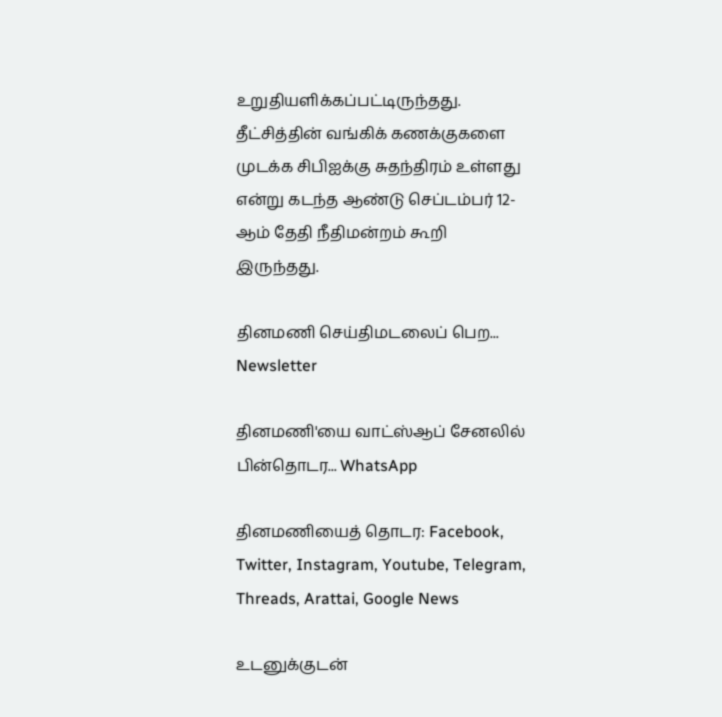உறுதியளிக்கப்பட்டிருந்தது. தீட்சித்தின் வங்கிக் கணக்குகளை முடக்க சிபிஐக்கு சுதந்திரம் உள்ளது என்று கடந்த ஆண்டு செப்டம்பர் 12-ஆம் தேதி நீதிமன்றம் கூறி இருந்தது.

தினமணி செய்திமடலைப் பெற... Newsletter

தினமணி'யை வாட்ஸ்ஆப் சேனலில் பின்தொடர... WhatsApp

தினமணியைத் தொடர: Facebook, Twitter, Instagram, Youtube, Telegram, Threads, Arattai, Google News

உடனுக்குடன்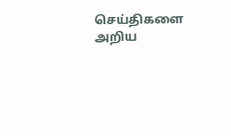செய்திகளை அறிய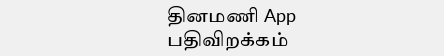தினமணி App பதிவிறக்கம்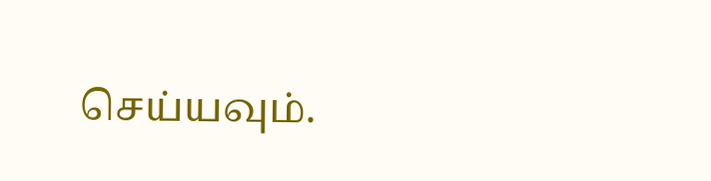செய்யவும்.